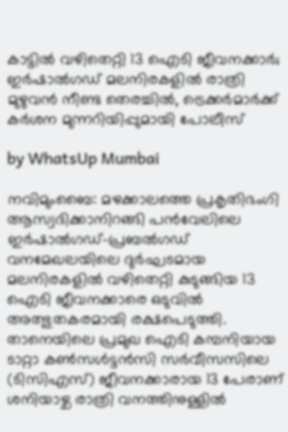കാട്ടിൽ വഴിതെറ്റി 13 ഐടി ജീവനക്കാർ; ഇർഷാൽഗഡ് മലനിരകളിൽ രാത്രി മുഴുവൻ നീണ്ട തെരച്ചിൽ, ട്രെക്കർമാർക്ക് കർശന മുന്നറിയിപ്പുമായി പോലീസ്

by WhatsUp Mumbai

നവിമുംബൈ: മഴക്കാലത്തെ പ്രകൃതിഭംഗി ആസ്വദിക്കാനിറങ്ങി പൻവേലിലെ ഇർഷാൽഗഡ്-പ്രബൽഗഡ് വനമേഖലയിലെ ദുർഘടമായ മലനിരകളിൽ വഴിതെറ്റി കുടുങ്ങിയ 13 ഐടി ജീവനക്കാരെ ഒടുവിൽ അത്ഭുതകരമായി രക്ഷപെടുത്തി. താനെയിലെ പ്രമുഖ ഐടി കമ്പനിയായ ടാറ്റാ കൺസൾട്ടൻസി സർവീസസിലെ (ടിസിഎസ്) ജീവനക്കാരായ 13 പേരാണ് ശനിയാഴ്ച രാത്രി വനത്തിനുള്ളിൽ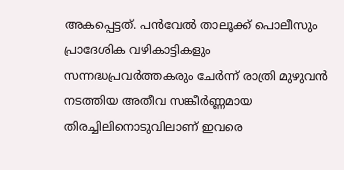അകപ്പെട്ടത്. പൻവേൽ താലൂക്ക് പൊലീസും പ്രാദേശിക വഴികാട്ടികളും സന്നദ്ധപ്രവർത്തകരും ചേര്‍ന്ന് രാത്രി മുഴുവൻ നടത്തിയ അതീവ സങ്കീർണ്ണമായ തിരച്ചിലിനൊടുവിലാണ് ഇവരെ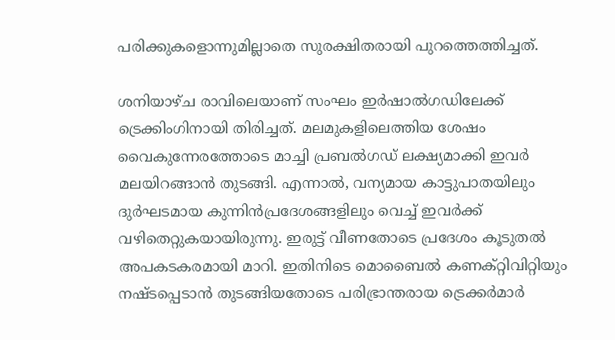പരിക്കുകളൊന്നുമില്ലാതെ സുരക്ഷിതരായി പുറത്തെത്തിച്ചത്.

ശനിയാഴ്ച രാവിലെയാണ് സംഘം ഇർഷാൽഗഡിലേക്ക് ട്രെക്കിംഗിനായി തിരിച്ചത്. മലമുകളിലെത്തിയ ശേഷം വൈകുന്നേരത്തോടെ മാച്ചി പ്രബൽഗഡ് ലക്ഷ്യമാക്കി ഇവർ മലയിറങ്ങാൻ തുടങ്ങി. എന്നാൽ, വന്യമായ കാട്ടുപാതയിലും ദുർഘടമായ കുന്നിൻപ്രദേശങ്ങളിലും വെച്ച് ഇവർക്ക് വഴിതെറ്റുകയായിരുന്നു. ഇരുട്ട് വീണതോടെ പ്രദേശം കൂടുതൽ അപകടകരമായി മാറി. ഇതിനിടെ മൊബൈൽ കണക്റ്റിവിറ്റിയും നഷ്ടപ്പെടാൻ തുടങ്ങിയതോടെ പരിഭ്രാന്തരായ ട്രെക്കർമാർ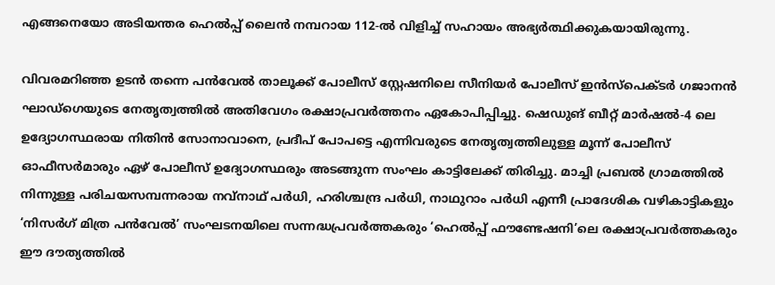എങ്ങനെയോ അടിയന്തര ഹെൽപ്പ് ലൈൻ നമ്പറായ 112-ൽ വിളിച്ച് സഹായം അഭ്യർത്ഥിക്കുകയായിരുന്നു.

വിവരമറിഞ്ഞ ഉടൻ തന്നെ പൻവേൽ താലൂക്ക് പോലീസ് സ്റ്റേഷനിലെ സീനിയർ പോലീസ് ഇൻസ്പെക്ടർ ഗജാനൻ ഘാഡ്‌ഗെയുടെ നേതൃത്വത്തിൽ അതിവേഗം രക്ഷാപ്രവർത്തനം ഏകോപിപ്പിച്ചു. ഷെഡുങ് ബീറ്റ് മാർഷൽ-4 ലെ ഉദ്യോഗസ്ഥരായ നിതിൻ സോനാവാനെ, പ്രദീപ് പോപട്ടെ എന്നിവരുടെ നേതൃത്വത്തിലുള്ള മൂന്ന് പോലീസ് ഓഫീസർമാരും ഏഴ് പോലീസ് ഉദ്യോഗസ്ഥരും അടങ്ങുന്ന സംഘം കാട്ടിലേക്ക് തിരിച്ചു. മാച്ചി പ്രബൽ ഗ്രാമത്തിൽ നിന്നുള്ള പരിചയസമ്പന്നരായ നവ്‌നാഥ് പർധി, ഹരിശ്ചന്ദ്ര പർധി, നാഥുറാം പർധി എന്നീ പ്രാദേശിക വഴികാട്ടികളും ‘നിസർഗ് മിത്ര പൻവേൽ’ സംഘടനയിലെ സന്നദ്ധപ്രവർത്തകരും ‘ഹെൽപ്പ് ഫൗണ്ടേഷനി’ലെ രക്ഷാപ്രവർത്തകരും ഈ ദൗത്യത്തിൽ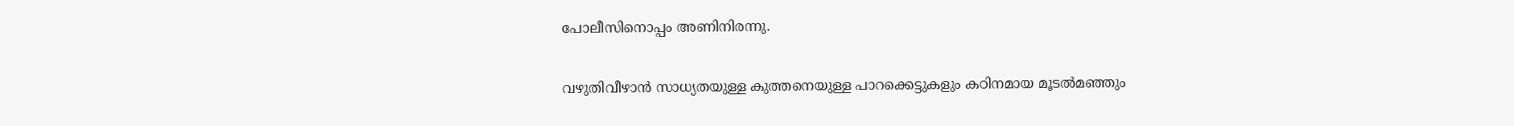പോലീസിനൊപ്പം അണിനിരന്നു.

വഴുതിവീഴാൻ സാധ്യതയുള്ള കുത്തനെയുള്ള പാറക്കെട്ടുകളും കഠിനമായ മൂടൽമഞ്ഞും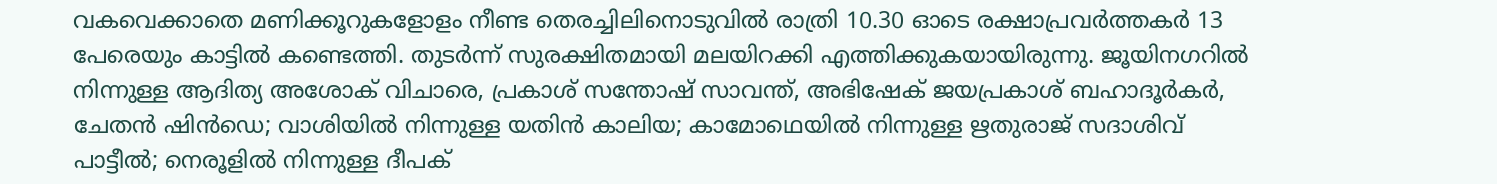വകവെക്കാതെ മണിക്കൂറുകളോളം നീണ്ട തെരച്ചിലിനൊടുവിൽ രാത്രി 10.30 ഓടെ രക്ഷാപ്രവർത്തകർ 13 പേരെയും കാട്ടിൽ കണ്ടെത്തി. തുടർന്ന് സുരക്ഷിതമായി മലയിറക്കി എത്തിക്കുകയായിരുന്നു. ജൂയിനഗറിൽ നിന്നുള്ള ആദിത്യ അശോക് വിചാരെ, പ്രകാശ് സന്തോഷ് സാവന്ത്, അഭിഷേക് ജയപ്രകാശ് ബഹാദൂർകർ, ചേതൻ ഷിൻഡെ; വാശിയിൽ നിന്നുള്ള യതിൻ കാലിയ; കാമോഥെയിൽ നിന്നുള്ള ഋതുരാജ് സദാശിവ് പാട്ടീൽ; നെരൂളിൽ നിന്നുള്ള ദീപക്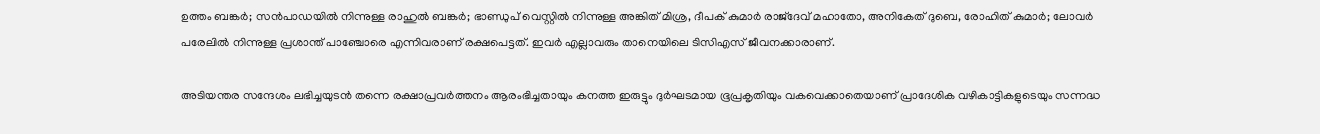ഉത്തം ബങ്കർ; സൻപാഡയിൽ നിന്നുള്ള രാഹുൽ ബങ്കർ; ഭാണ്ഡുപ് വെസ്റ്റിൽ നിന്നുള്ള അങ്കിത് മിശ്ര, ദീപക് കുമാർ രാജ്‌ദേവ് മഹാതോ, അനികേത് ദുബെ, രോഹിത് കുമാർ; ലോവർ പരേലിൽ നിന്നുള്ള പ്രശാന്ത് പാഞ്ചോരെ എന്നിവരാണ് രക്ഷപെട്ടത്. ഇവർ എല്ലാവരും താനെയിലെ ടിസിഎസ് ജീവനക്കാരാണ്.

അടിയന്തര സന്ദേശം ലഭിച്ചയുടൻ തന്നെ രക്ഷാപ്രവർത്തനം ആരംഭിച്ചതായും കനത്ത ഇരുട്ടും ദുർഘടമായ ഭൂപ്രകൃതിയും വകവെക്കാതെയാണ് പ്രാദേശിക വഴികാട്ടികളുടെയും സന്നദ്ധ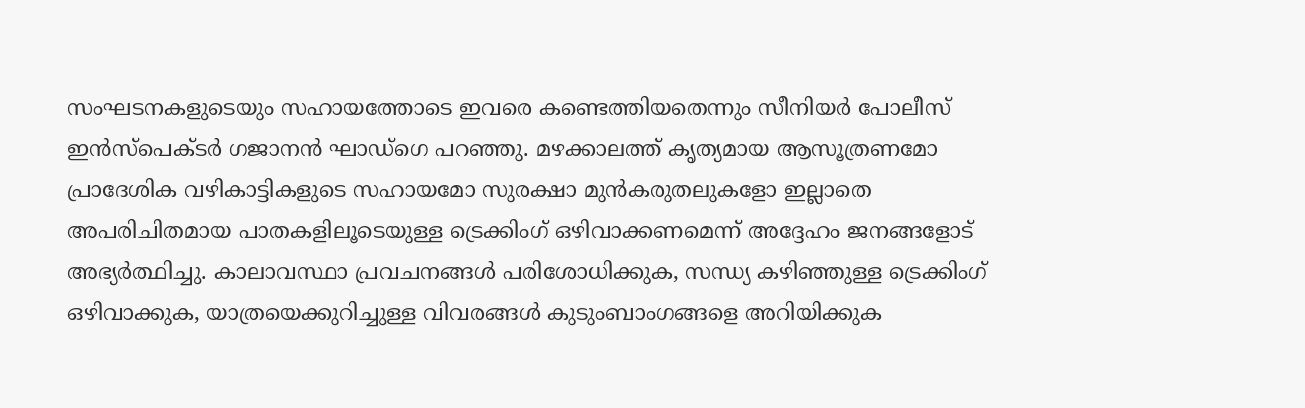സംഘടനകളുടെയും സഹായത്തോടെ ഇവരെ കണ്ടെത്തിയതെന്നും സീനിയർ പോലീസ് ഇൻസ്പെക്ടർ ഗജാനൻ ഘാഡ്‌ഗെ പറഞ്ഞു. മഴക്കാലത്ത് കൃത്യമായ ആസൂത്രണമോ പ്രാദേശിക വഴികാട്ടികളുടെ സഹായമോ സുരക്ഷാ മുൻകരുതലുകളോ ഇല്ലാതെ അപരിചിതമായ പാതകളിലൂടെയുള്ള ട്രെക്കിംഗ് ഒഴിവാക്കണമെന്ന് അദ്ദേഹം ജനങ്ങളോട് അഭ്യർത്ഥിച്ചു. കാലാവസ്ഥാ പ്രവചനങ്ങൾ പരിശോധിക്കുക, സന്ധ്യ കഴിഞ്ഞുള്ള ട്രെക്കിംഗ് ഒഴിവാക്കുക, യാത്രയെക്കുറിച്ചുള്ള വിവരങ്ങൾ കുടുംബാംഗങ്ങളെ അറിയിക്കുക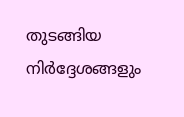തുടങ്ങിയ നിർദ്ദേശങ്ങളും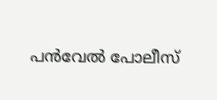പൻവേൽ പോലീസ്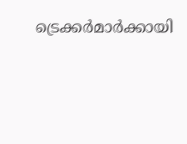ട്രെക്കർമാർക്കായി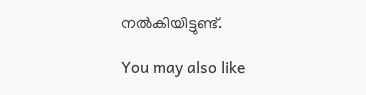നൽകിയിട്ടുണ്ട്.

You may also like